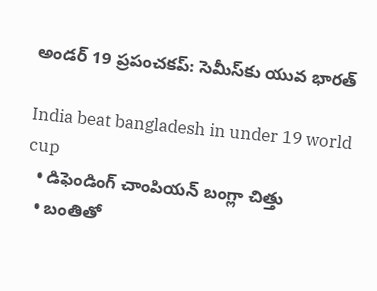అండర్ 19 ప్రపంచకప్: సెమీస్‌కు యువ భారత్

India beat bangladesh in under 19 world cup
  • డిఫెండింగ్ చాంపియన్ బంగ్లా చిత్తు
  • బంతితో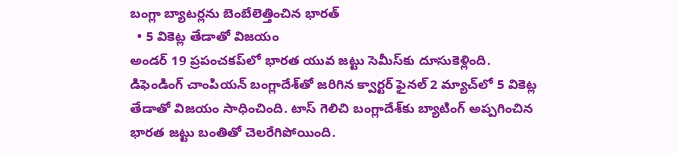బంగ్లా బ్యాటర్లను బెంబేలెత్తించిన భారత్
  • 5 వికెట్ల తేడాతో విజయం
అండర్ 19 ప్రపంచకప్‌లో భారత యువ జట్టు సెమీస్‌కు దూసుకెళ్లింది. డిఫెండింగ్ చాంపియన్ బంగ్లాదేశ్‌తో జరిగిన క్వార్టర్ ఫైనల్ 2 మ్యాచ్‌లో 5 వికెట్ల తేడాతో విజయం సాధించింది. టాస్ గెలిచి బంగ్లాదేశ్‌కు బ్యాటింగ్ అప్పగించిన భారత జట్టు బంతితో చెలరేగిపోయింది.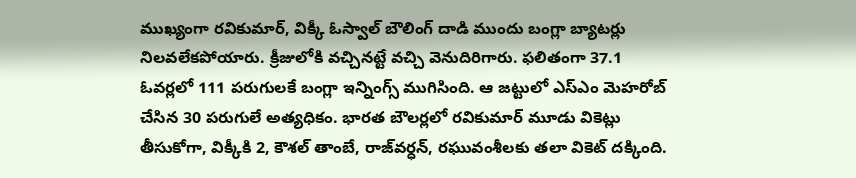ముఖ్యంగా రవికుమార్, విక్కీ ఓస్వాల్ బౌలింగ్‌ దాడి ముందు బంగ్లా బ్యాటర్లు నిలవలేకపోయారు. క్రీజులోకి వచ్చినట్టే వచ్చి వెనుదిరిగారు. ఫలితంగా 37.1 ఓవర్లలో 111 పరుగులకే బంగ్లా ఇన్నింగ్స్ ముగిసింది. ఆ జట్టులో ఎస్ఎం మెహరోబ్ చేసిన 30 పరుగులే అత్యధికం. భారత బౌలర్లలో రవికుమార్‌ మూడు వికెట్లు తీసుకోగా, విక్కీకి 2, కౌశల్ తాంబే, రాజ్‌వర్ధన్, రఘువంశీలకు తలా వికెట్ దక్కింది.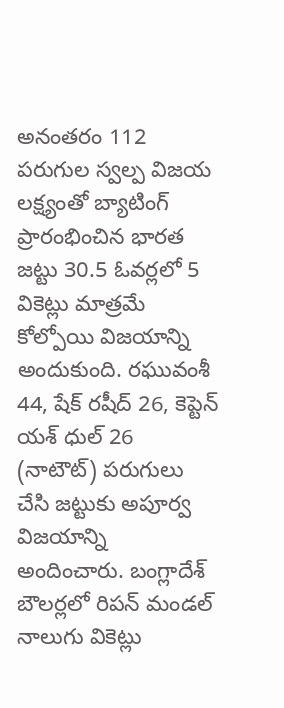అనంతరం 112 పరుగుల స్వల్ప విజయ లక్ష్యంతో బ్యాటింగ్ ప్రారంభించిన భారత జట్టు 30.5 ఓవర్లలో 5 వికెట్లు మాత్రమే కోల్పోయి విజయాన్ని అందుకుంది. రఘువంశీ 44, షేక్ రషీద్ 26, కెప్టెన్ యశ్ ధుల్ 26 (నాటౌట్) పరుగులు చేసి జట్టుకు అపూర్వ విజయాన్ని అందించారు. బంగ్లాదేశ్ బౌలర్లలో రిపన్ మండల్‌ నాలుగు వికెట్లు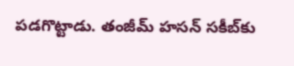పడగొట్టాడు. తంజీమ్ హసన్ సకీబ్‌కు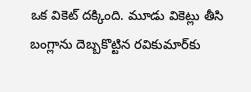ఒక వికెట్ దక్కింది. మూడు వికెట్లు తీసి బంగ్లాను దెబ్బకొట్టిన రవికుమార్‌కు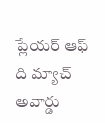ప్లేయర్ ఆఫ్ ది మ్యాచ్ అవార్డు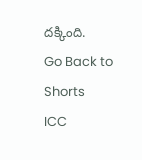దక్కింది.
Go Back to Shorts
ICC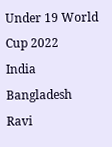Under 19 World Cup 2022
India
Bangladesh
Ravi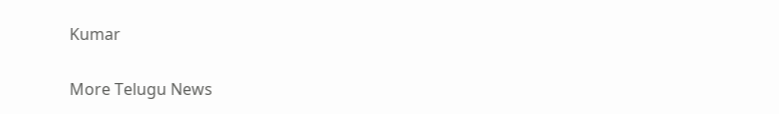Kumar

More Telugu News